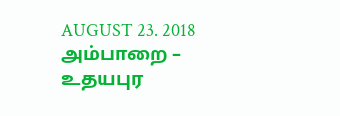AUGUST 23. 2018
அம்பாறை – உதயபுர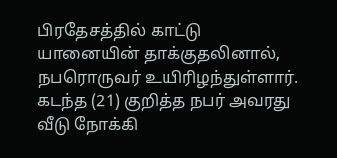பிரதேசத்தில் காட்டு யானையின் தாக்குதலினால், நபரொருவர் உயிரிழந்துள்ளார். கடந்த (21) குறித்த நபர் அவரது வீடு நோக்கி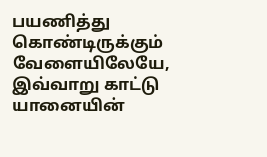பயணித்து கொண்டிருக்கும் வேளையிலேயே, இவ்வாறு காட்டு யானையின்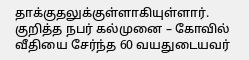தாக்குதலுக்குள்ளாகியுள்ளார்.
குறித்த நபர் கல்முனை – கோவில் வீதியை சேர்ந்த 60 வயதுடையவர்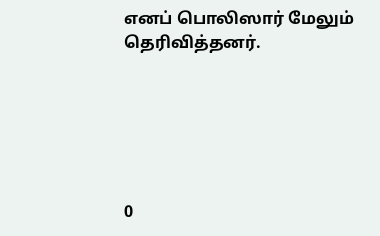எனப் பொலிஸார் மேலும் தெரிவித்தனர்.






0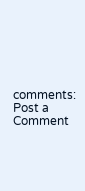comments:
Post a Comment